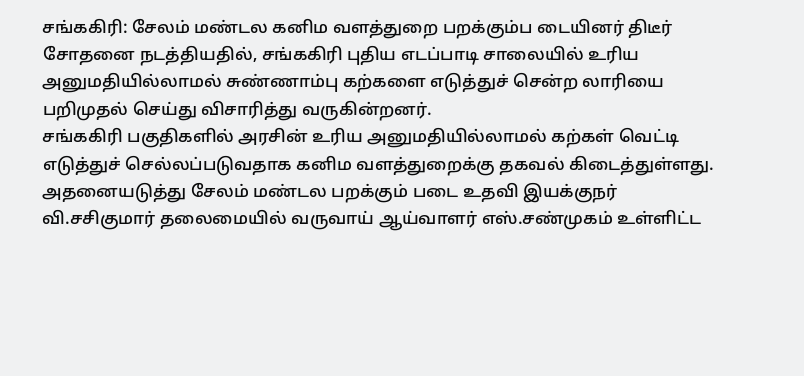சங்ககிரி: சேலம் மண்டல கனிம வளத்துறை பறக்கும்ப டையினர் திடீர் சோதனை நடத்தியதில், சங்ககிரி புதிய எடப்பாடி சாலையில் உரிய அனுமதியில்லாமல் சுண்ணாம்பு கற்களை எடுத்துச் சென்ற லாரியை பறிமுதல் செய்து விசாரித்து வருகின்றனர்.
சங்ககிரி பகுதிகளில் அரசின் உரிய அனுமதியில்லாமல் கற்கள் வெட்டி எடுத்துச் செல்லப்படுவதாக கனிம வளத்துறைக்கு தகவல் கிடைத்துள்ளது. அதனையடுத்து சேலம் மண்டல பறக்கும் படை உதவி இயக்குநர் வி.சசிகுமார் தலைமையில் வருவாய் ஆய்வாளர் எஸ்.சண்முகம் உள்ளிட்ட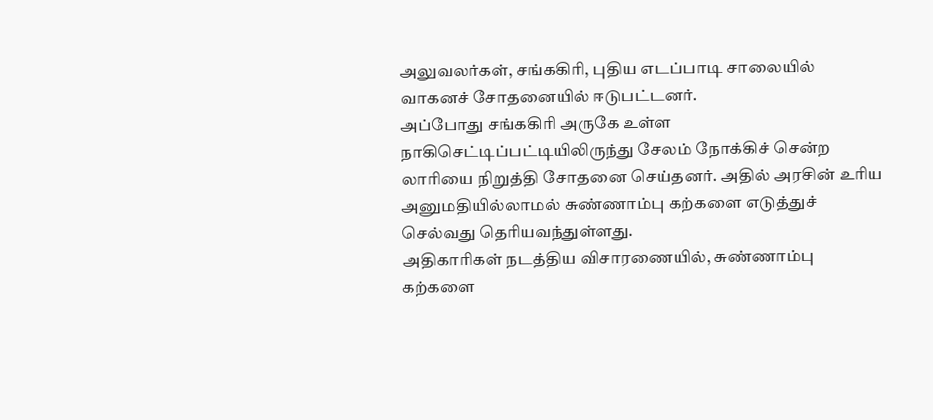அலுவலர்கள், சங்ககிரி, புதிய எடப்பாடி சாலையில் வாகனச் சோதனையில் ஈடுபட்டனர்.
அப்போது சங்ககிரி அருகே உள்ள நாகிசெட்டிப்பட்டியிலிருந்து சேலம் நோக்கிச் சென்ற லாரியை நிறுத்தி சோதனை செய்தனர். அதில் அரசின் உரிய அனுமதியில்லாமல் சுண்ணாம்பு கற்களை எடுத்துச் செல்வது தெரியவந்துள்ளது.
அதிகாரிகள் நடத்திய விசாரணையில், சுண்ணாம்பு கற்களை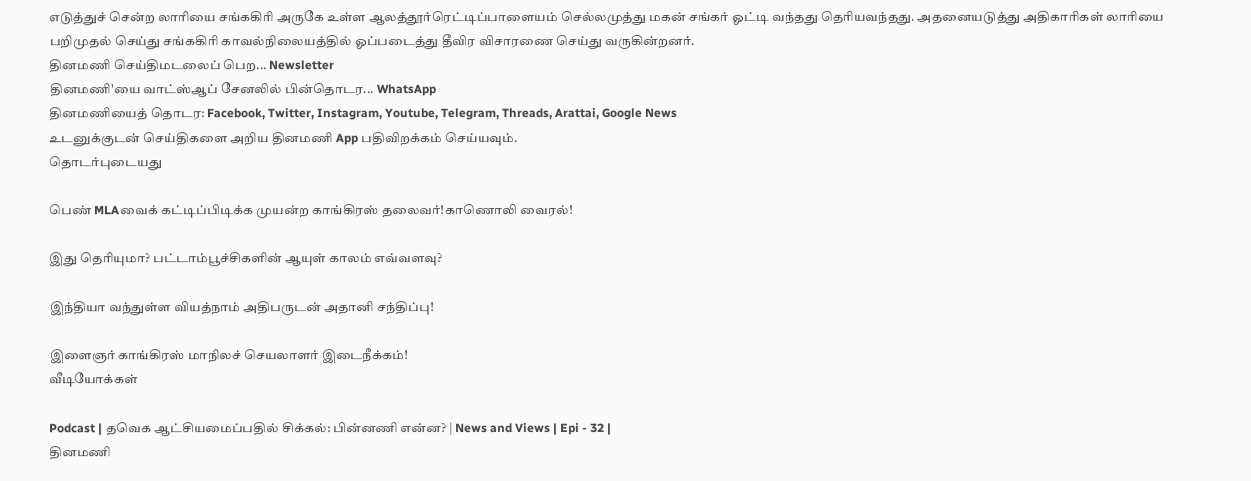எடுத்துச் சென்ற லாரியை சங்ககிரி அருகே உள்ள ஆலத்தூர்ரெட்டிப்பாளையம் செல்லமுத்து மகன் சங்கர் ஓட்டி வந்தது தெரியவந்தது. அதனையடுத்து அதிகாரிகள் லாரியை பறிமுதல் செய்து சங்ககிரி காவல்நிலையத்தில் ஓப்படைத்து தீவிர விசாரணை செய்து வருகின்றனர்.
தினமணி செய்திமடலைப் பெற... Newsletter
தினமணி'யை வாட்ஸ்ஆப் சேனலில் பின்தொடர... WhatsApp
தினமணியைத் தொடர: Facebook, Twitter, Instagram, Youtube, Telegram, Threads, Arattai, Google News
உடனுக்குடன் செய்திகளை அறிய தினமணி App பதிவிறக்கம் செய்யவும்.
தொடர்புடையது

பெண் MLAவைக் கட்டிப்பிடிக்க முயன்ற காங்கிரஸ் தலைவர்!காணொலி வைரல்!

இது தெரியுமா? பட்டாம்பூச்சிகளின் ஆயுள் காலம் எவ்வளவு?

இந்தியா வந்துள்ள வியத்நாம் அதிபருடன் அதானி சந்திப்பு!

இளைஞர் காங்கிரஸ் மாநிலச் செயலாளர் இடைநீக்கம்!
வீடியோக்கள்

Podcast | தவெக ஆட்சியமைப்பதில் சிக்கல்: பின்னணி என்ன? | News and Views | Epi - 32 |
தினமணி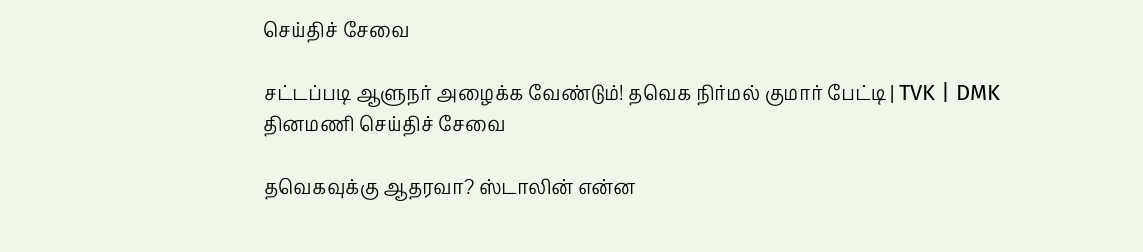செய்திச் சேவை

சட்டப்படி ஆளுநர் அழைக்க வேண்டும்! தவெக நிர்மல் குமார் பேட்டி | TVK | DMK
தினமணி செய்திச் சேவை

தவெகவுக்கு ஆதரவா? ஸ்டாலின் என்ன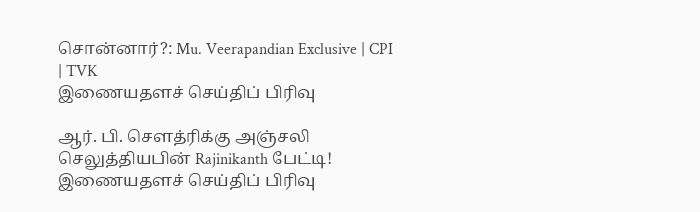சொன்னார்?: Mu. Veerapandian Exclusive | CPI | TVK
இணையதளச் செய்திப் பிரிவு

ஆர். பி. செளத்ரிக்கு அஞ்சலி செலுத்தியபின் Rajinikanth பேட்டி!
இணையதளச் செய்திப் பிரிவு